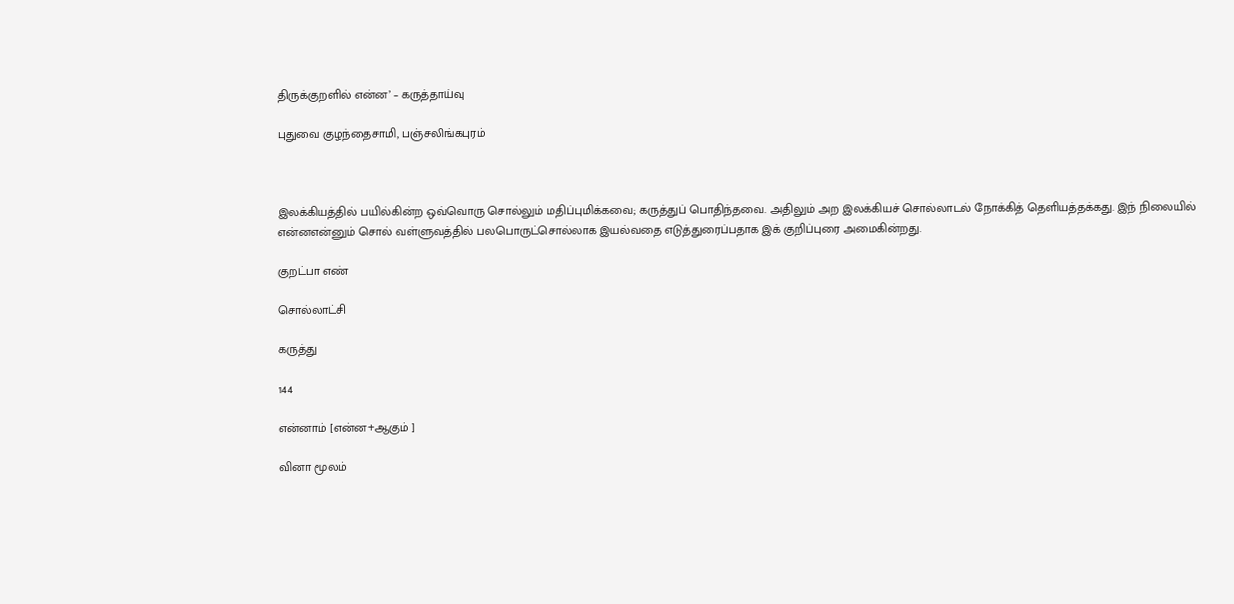திருக்குறளில் என்ன’ – கருத்தாய்வு

புதுவை குழந்தைசாமி, பஞ்சலிங்கபுரம்



இலக்கியத்தில் பயில்கின்ற ஒவ்வொரு சொல்லும் மதிப்புமிக்கவை; கருத்துப் பொதிந்தவை. அதிலும் அற இலக்கியச் சொல்லாடல் நோக்கித் தெளியத்தக்கது. இந் நிலையில் என்னஎன்னும் சொல் வள்ளுவத்தில் பலபொருட்சொல்லாக இயல்வதை எடுத்துரைப்பதாக இக் குறிப்புரை அமைகின்றது.

குறட்பா எண்

சொல்லாட்சி

கருத்து

144

என்னாம் [என்ன+ஆகும் ]

வினா மூலம்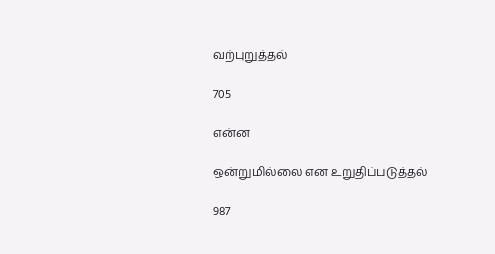வற்புறுத்தல்

705

என்ன

ஒன்றுமில்லை என உறுதிப்படுத்தல்

987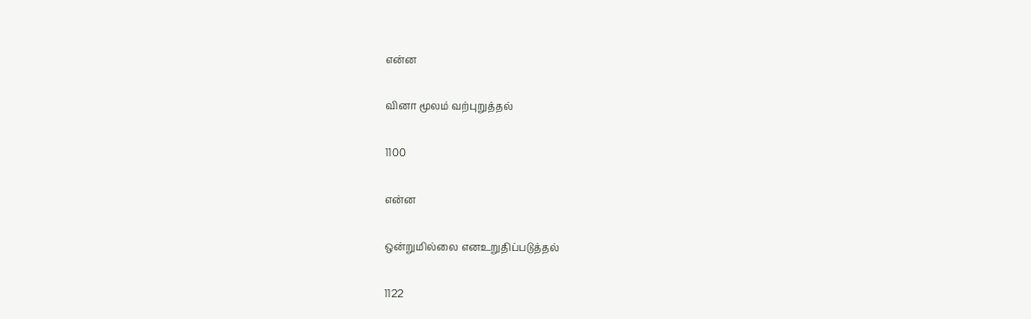என்ன

வினா மூலம் வற்புறுத்தல்

1100

என்ன

ஒன்றுமில்லை எனஉறுதிப்படுத்தல்

1122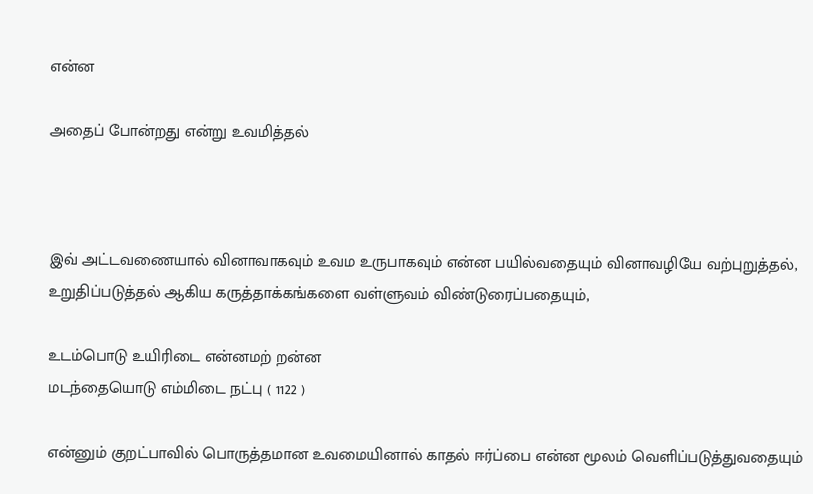என்ன

அதைப் போன்றது என்று உவமித்தல்



இவ் அட்டவணையால் வினாவாகவும் உவம உருபாகவும் என்ன பயில்வதையும் வினாவழியே வற்புறுத்தல், உறுதிப்படுத்தல் ஆகிய கருத்தாக்கங்களை வள்ளுவம் விண்டுரைப்பதையும்,

உடம்பொடு உயிரிடை என்னமற் றன்ன
மடந்தையொடு எம்மிடை நட்பு ( 1122 )

என்னும் குறட்பாவில் பொருத்தமான உவமையினால் காதல் ஈர்ப்பை என்ன மூலம் வெளிப்படுத்துவதையும்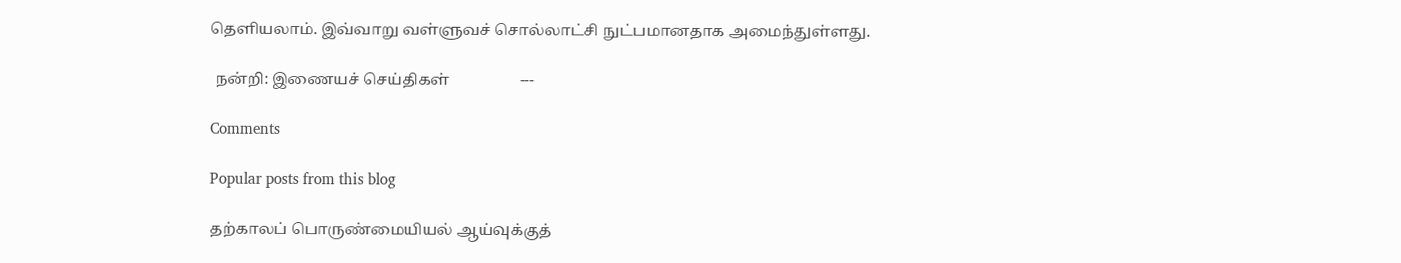தெளியலாம். இவ்வாறு வள்ளுவச் சொல்லாட்சி நுட்பமானதாக அமைந்துள்ளது.

 நன்றி: இணையச் செய்திகள்                  ---

Comments

Popular posts from this blog

தற்காலப் பொருண்மையியல் ஆய்வுக்குத்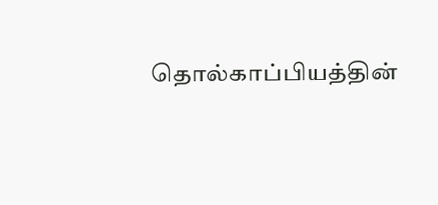தொல்காப்பியத்தின்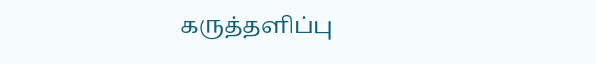கருத்தளிப்பு